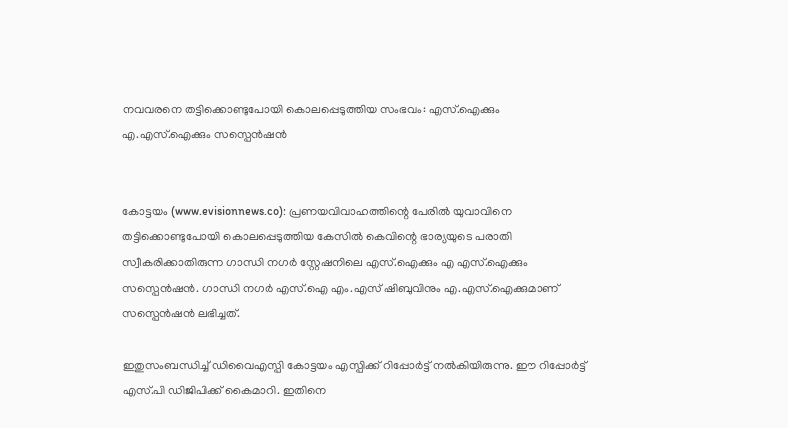നവവരനെ തട്ടിക്കൊണ്ടുപോയി കൊലപ്പെടുത്തിയ സംഭവം: എസ്.ഐക്കും എ.എസ്.ഐക്കും സസ്പെന്‍ഷന്‍


കോട്ടയം (www.evisionnews.co): പ്രണയവിവാഹത്തിന്റെ പേരില്‍ യുവാവിനെ തട്ടിക്കൊണ്ടുപോയി കൊലപ്പെടുത്തിയ കേസില്‍ കെവിന്റെ ഭാര്യയുടെ പരാതി സ്വീകരിക്കാതിരുന്ന ഗാന്ധി നഗര്‍ സ്റ്റേഷനിലെ എസ്.ഐക്കും എ എസ്.ഐക്കും സസ്പെന്‍ഷന്‍. ഗാന്ധി നഗര്‍ എസ്.ഐ എം.എസ് ഷിബുവിനും എ.എസ്.ഐക്കുമാണ് സസ്പെന്‍ഷന്‍ ലഭിച്ചത്.

ഇതുസംബന്ധിച്ച് ഡിവൈഎസ്പി കോട്ടയം എസ്പിക്ക് റിപ്പോര്‍ട്ട് നല്‍കിയിരുന്നു. ഈ റിപ്പോര്‍ട്ട് എസ്.പി ഡിജിപിക്ക് കൈമാറി. ഇതിനെ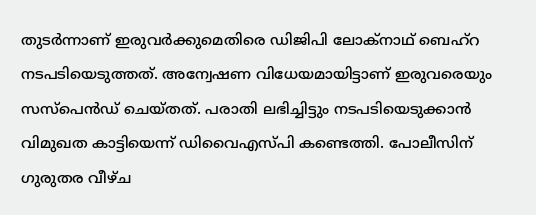തുടര്‍ന്നാണ് ഇരുവര്‍ക്കുമെതിരെ ഡിജിപി ലോക്‌നാഥ് ബെഹ്‌റ നടപടിയെടുത്തത്. അന്വേഷണ വിധേയമായിട്ടാണ് ഇരുവരെയും സസ്‌പെന്‍ഡ് ചെയ്തത്. പരാതി ലഭിച്ചിട്ടും നടപടിയെടുക്കാന്‍ വിമുഖത കാട്ടിയെന്ന് ഡിവൈഎസ്പി കണ്ടെത്തി. പോലീസിന് ഗുരുതര വീഴ്ച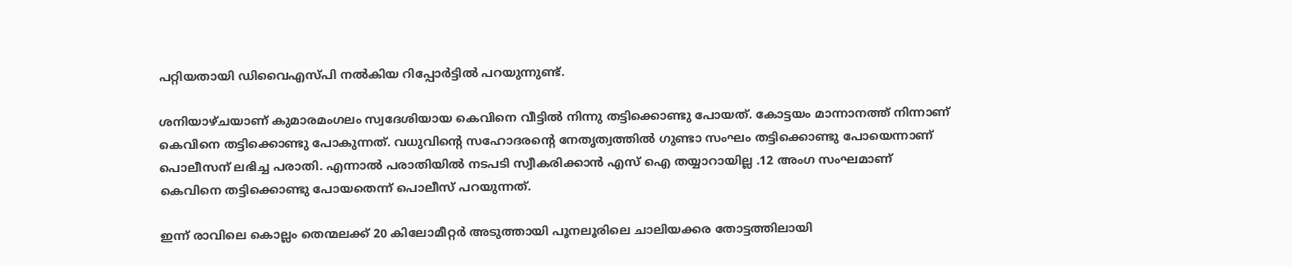പറ്റിയതായി ഡിവൈഎസ്പി നല്‍കിയ റിപ്പോര്‍ട്ടില്‍ പറയുന്നുണ്ട്.

ശനിയാഴ്ചയാണ് കുമാരമംഗലം സ്വദേശിയായ കെവിനെ വീട്ടില്‍ നിന്നു തട്ടിക്കൊണ്ടു പോയത്. കോട്ടയം മാന്നാനത്ത് നിന്നാണ് കെവിനെ തട്ടിക്കൊണ്ടു പോകുന്നത്. വധുവിന്റെ സഹോദരന്റെ നേതൃത്വത്തില്‍ ഗുണ്ടാ സംഘം തട്ടിക്കൊണ്ടു പോയെന്നാണ് പൊലീസന് ലഭിച്ച പരാതി. എന്നാല്‍ പരാതിയില്‍ നടപടി സ്വീകരിക്കാന്‍ എസ് ഐ തയ്യാറായില്ല .12 അംഗ സംഘമാണ് കെവിനെ തട്ടിക്കൊണ്ടു പോയതെന്ന് പൊലീസ് പറയുന്നത്.

ഇന്ന് രാവിലെ കൊല്ലം തെന്മലക്ക് 20 കിലോമീറ്റര്‍ അടുത്തായി പൂനലൂരിലെ ചാലിയക്കര തോട്ടത്തിലായി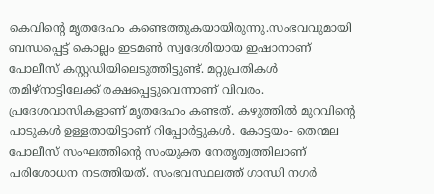കെവിന്റെ മൃതദേഹം കണ്ടെത്തുകയായിരുന്നു.സംഭവവുമായി ബന്ധപ്പെട്ട് കൊല്ലം ഇടമണ്‍ സ്വദേശിയായ ഇഷാനാണ് പോലീസ് കസ്റ്റഡിയിലെടുത്തിട്ടുണ്ട്. മറ്റുപ്രതികള്‍ തമിഴ്നാട്ടിലേക്ക് രക്ഷപ്പെട്ടുവെന്നാണ് വിവരം. പ്രദേശവാസികളാണ് മൃതദേഹം കണ്ടത്. കഴുത്തില്‍ മുറവിന്റെ പാടുകള്‍ ഉള്ളതായിട്ടാണ് റിപ്പോര്‍ട്ടുകള്‍. കോട്ടയം- തെന്മല പോലീസ് സംഘത്തിന്റെ സംയുക്ത നേതൃത്വത്തിലാണ് പരിശോധന നടത്തിയത്. സംഭവസ്ഥലത്ത് ഗാന്ധി നഗര്‍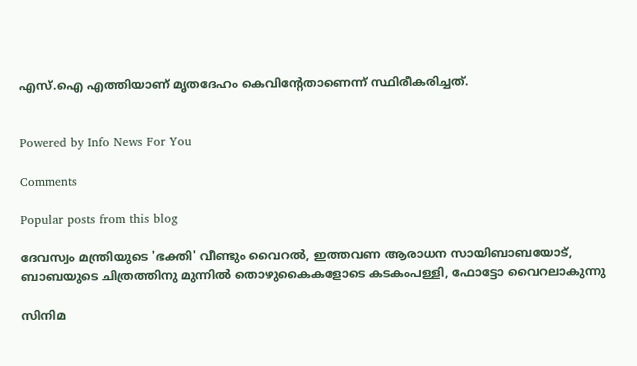എസ്.ഐ എത്തിയാണ് മൃതദേഹം കെവിന്റേതാണെന്ന് സ്ഥിരീകരിച്ചത്.


Powered by Info News For You

Comments

Popular posts from this blog

ദേവസ്വം മന്ത്രിയുടെ 'ഭക്തി' വീണ്ടും വൈറല്‍, ഇത്തവണ ആരാധന സായിബാബയോട്, ബാബയുടെ ചിത്രത്തിനു മുന്നില്‍ തൊഴുകൈകളോടെ കടകംപള്ളി, ഫോട്ടോ വൈറലാകുന്നു

സിനിമ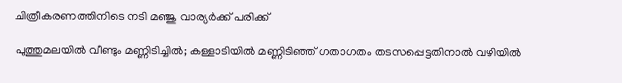ചിത്രീകരണത്തിനിടെ നടി മഞ്ജു വാര്യര്‍ക്ക് പരിക്ക്

പുത്തുമലയില്‍ വീണ്ടും മണ്ണിടിച്ചില്‍; കള്ളാടിയില്‍ മണ്ണിടിഞ്ഞ് ഗതാഗതം തടസപ്പെട്ടതിനാല്‍ വഴിയില്‍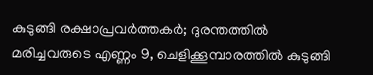കുടുങ്ങി രക്ഷാപ്രവര്‍ത്തകര്‍; ദുരന്തത്തില്‍ മരിച്ചവരുടെ എണ്ണം 9, ചെളിക്കൂമ്പാരത്തില്‍ കുടുങ്ങി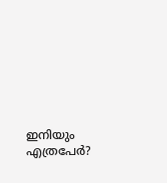ഇനിയും എത്രപേര്‍?